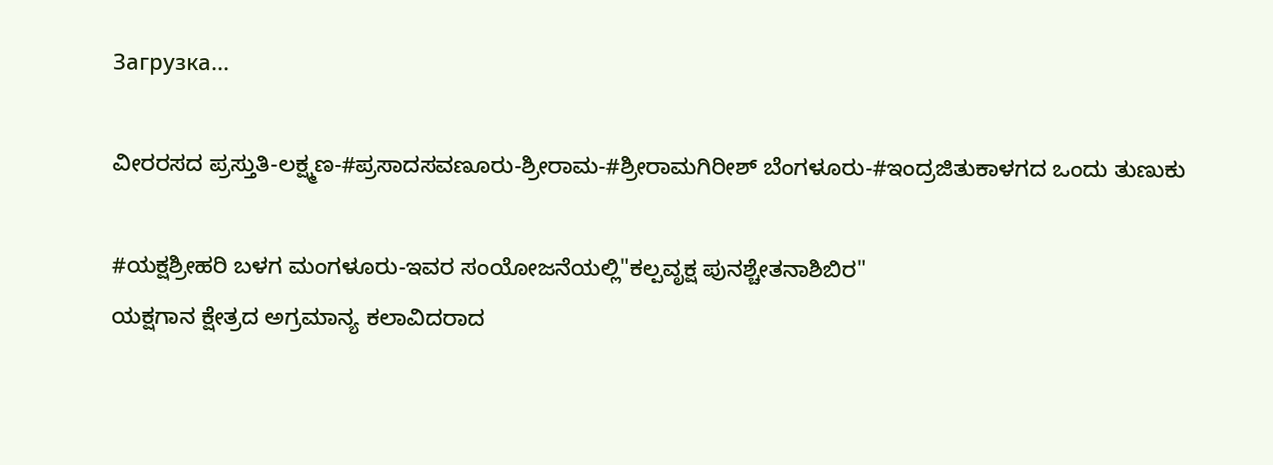Загрузка...

ವೀರರಸದ ಪ್ರಸ್ತುತಿ-ಲಕ್ಷ್ಮಣ-#ಪ್ರಸಾದಸವಣೂರು-ಶ್ರೀರಾಮ-#ಶ್ರೀರಾಮಗಿರೀಶ್ ಬೆಂಗಳೂರು-#ಇಂದ್ರಜಿತುಕಾಳಗದ ಒಂದು ತುಣುಕು

#ಯಕ್ಷಶ್ರೀಹರಿ ಬಳಗ ಮಂಗಳೂರು-ಇವರ ಸಂಯೋಜನೆಯಲ್ಲಿ"ಕಲ್ಪವೃಕ್ಷ ಪುನಶ್ಚೇತನಾಶಿಬಿರ"
ಯಕ್ಷಗಾನ ಕ್ಷೇತ್ರದ ಅಗ್ರಮಾನ್ಯ ಕಲಾವಿದರಾದ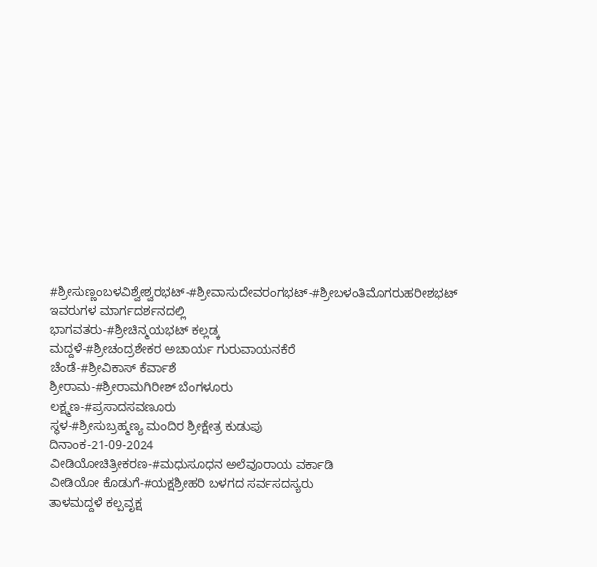#ಶ್ರೀಸುಣ್ಣಂಬಳವಿಶ್ವೇಶ್ವರಭಟ್-#ಶ್ರೀವಾಸುದೇವರಂಗಭಟ್-#ಶ್ರೀಬಳಂತಿಮೊಗರುಹರೀಶಭಟ್ ಇವರುಗಳ ಮಾರ್ಗದರ್ಶನದಲ್ಲಿ
ಭಾಗವತರು-#ಶ್ರೀಚಿನ್ಮಯಭಟ್ ಕಲ್ಲಡ್ಕ
ಮದ್ದಳೆ-#ಶ್ರೀಚಂದ್ರಶೇಕರ ಅಚಾರ್ಯ ಗುರುವಾಯನಕೆರೆ
ಚೆಂಡೆ-#ಶ್ರೀವಿಕಾಸ್ ಕೆರ್ವಾಶೆ
ಶ್ರೀರಾಮ-#ಶ್ರೀರಾಮಗಿರೀಶ್ ಬೆಂಗಳೂರು
ಲಕ್ಷ್ಮಣ-#ಪ್ರಸಾದಸವಣೂರು
ಸ್ಥಳ-#ಶ್ರೀಸುಬ್ರಹ್ಮಣ್ಯ ಮಂದಿರ ಶ್ರೀಕ್ಷೇತ್ರ ಕುಡುಪು
ದಿನಾಂಕ-21-09-2024
ವೀಡಿಯೋಚಿತ್ರೀಕರಣ-#ಮಧುಸೂಧನ ಅಲೆವೂರಾಯ ವರ್ಕಾಡಿ
ವೀಡಿಯೋ ಕೊಡುಗೆ-#ಯಕ್ಷಶ್ರೀಹರಿ ಬಳಗದ ಸರ್ವಸದಸ್ಯರು
ತಾಳಮದ್ದಳೆ ಕಲ್ಪವೃಕ್ಷ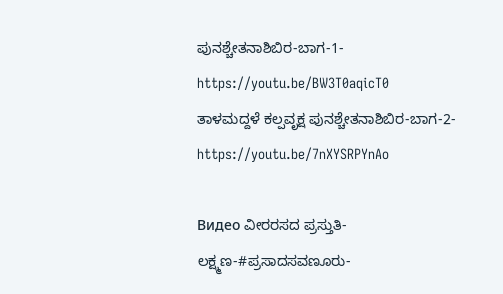ಪುನಶ್ಚೇತನಾಶಿಬಿರ-ಬಾಗ-1-https://youtu.be/BW3T0aqicT0
ತಾಳಮದ್ದಳೆ ಕಲ್ಪವೃಕ್ಷ ಪುನಶ್ಚೇತನಾಶಿಬಿರ-ಬಾಗ-2-https://youtu.be/7nXYSRPYnAo

Видео ವೀರರಸದ ಪ್ರಸ್ತುತಿ-ಲಕ್ಷ್ಮಣ-#ಪ್ರಸಾದಸವಣೂರು-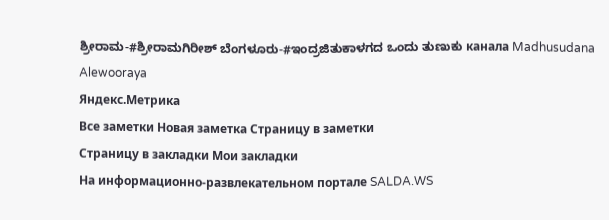ಶ್ರೀರಾಮ-#ಶ್ರೀರಾಮಗಿರೀಶ್ ಬೆಂಗಳೂರು-#ಇಂದ್ರಜಿತುಕಾಳಗದ ಒಂದು ತುಣುಕು канала Madhusudana Alewooraya
Яндекс.Метрика
Все заметки Новая заметка Страницу в заметки
Страницу в закладки Мои закладки
На информационно-развлекательном портале SALDA.WS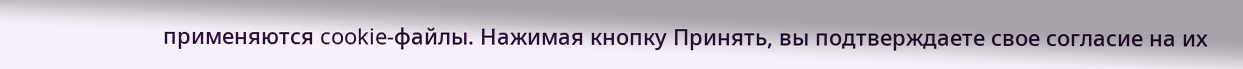применяются cookie-файлы. Нажимая кнопку Принять, вы подтверждаете свое согласие на их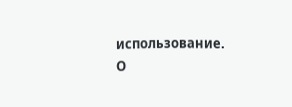использование.
О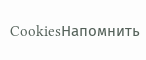CookiesНапомнить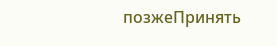позжеПринять